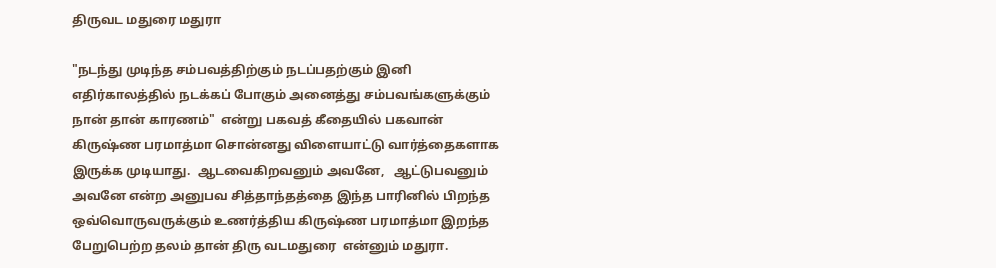திருவட மதுரை மதுரா

"நடந்து முடிந்த சம்பவத்திற்கும் நடப்பதற்கும் இனி எதிர்காலத்தில் நடக்கப் போகும் அனைத்து சம்பவங்களுக்கும் நான் தான் காரணம்"  என்று பகவத் கீதையில் பகவான் கிருஷ்ண பரமாத்மா சொன்னது விளையாட்டு வார்த்தைகளாக இருக்க முடியாது.  ஆடவைகிறவனும் அவனே,   ஆட்டுபவனும் அவனே என்ற அனுபவ சித்தாந்தத்தை இந்த பாரினில் பிறந்த ஒவ்வொருவருக்கும் உணர்த்திய கிருஷ்ண பரமாத்மா இறந்த பேறுபெற்ற தலம் தான் திரு வடமதுரை  என்னும் மதுரா.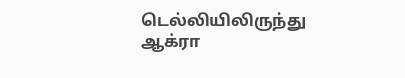டெல்லியிலிருந்து ஆக்ரா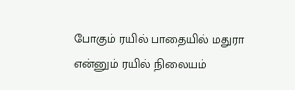போகும் ரயில் பாதையில் மதுரா என்னும் ரயில் நிலையம்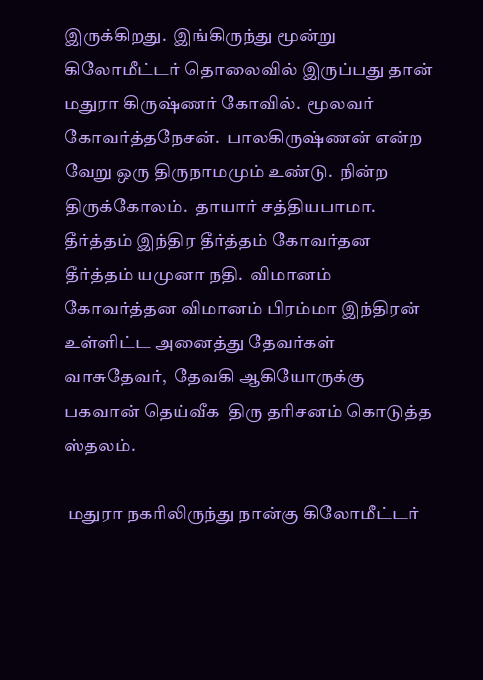இருக்கிறது.  இங்கிருந்து மூன்று கிலோமீட்டர் தொலைவில் இருப்பது தான் மதுரா கிருஷ்ணர் கோவில்.  மூலவர் கோவர்த்தநேசன்.  பாலகிருஷ்ணன் என்ற வேறு ஒரு திருநாமமும் உண்டு.  நின்ற திருக்கோலம்.  தாயார் சத்தியபாமா.  தீர்த்தம் இந்திர தீர்த்தம் கோவர்தன தீர்த்தம் யமுனா நதி.  விமானம் கோவர்த்தன விமானம் பிரம்மா இந்திரன்  உள்ளிட்ட அனைத்து தேவர்கள் வாசுதேவர்,  தேவகி ஆகியோருக்கு பகவான் தெய்வீக  திரு தரிசனம் கொடுத்த ஸ்தலம்.

 மதுரா நகரிலிருந்து நான்கு கிலோமீட்டர்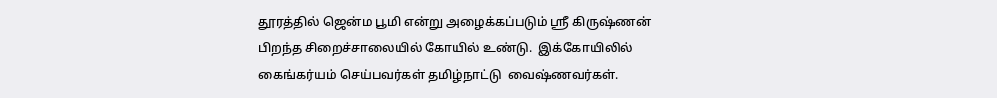தூரத்தில் ஜென்ம பூமி என்று அழைக்கப்படும் ஸ்ரீ கிருஷ்ணன் பிறந்த சிறைச்சாலையில் கோயில் உண்டு.  இக்கோயிலில் கைங்கர்யம் செய்பவர்கள் தமிழ்நாட்டு  வைஷ்ணவர்கள்.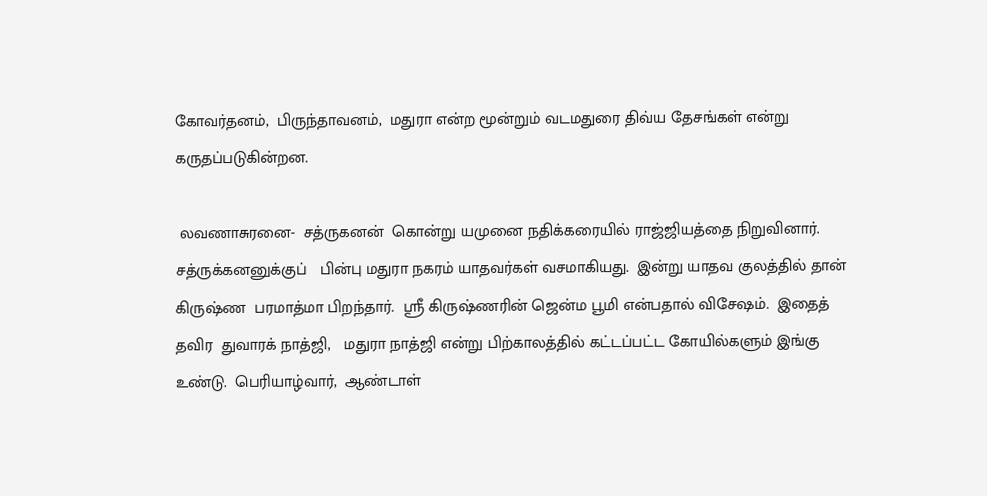கோவர்தனம்,  பிருந்தாவனம்,  மதுரா என்ற மூன்றும் வடமதுரை திவ்ய தேசங்கள் என்று கருதப்படுகின்றன.

 லவணாசுரனை-  சத்ருகனன்  கொன்று யமுனை நதிக்கரையில் ராஜ்ஜியத்தை நிறுவினார்.  சத்ருக்கனனுக்குப்   பின்பு மதுரா நகரம் யாதவர்கள் வசமாகியது.  இன்று யாதவ குலத்தில் தான் கிருஷ்ண  பரமாத்மா பிறந்தார்.  ஸ்ரீ கிருஷ்ணரின் ஜென்ம பூமி என்பதால் விசேஷம்.  இதைத் தவிர  துவாரக் நாத்ஜி,   மதுரா நாத்ஜி என்று பிற்காலத்தில் கட்டப்பட்ட கோயில்களும் இங்கு உண்டு.  பெரியாழ்வார்,  ஆண்டாள்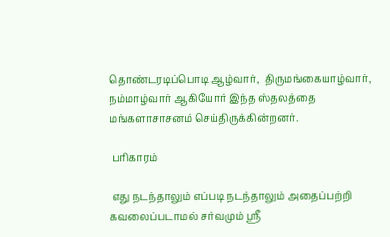தொண்டரடிப்பொடி ஆழ்வார்,  திருமங்கையாழ்வார்,  நம்மாழ்வார் ஆகியோர் இந்த ஸ்தலத்தை மங்களாசாசனம் செய்திருக்கின்றனர்.

 பரிகாரம்

 எது நடந்தாலும் எப்படி நடந்தாலும் அதைப்பற்றி கவலைப்படாமல் சர்வமும் ஸ்ரீ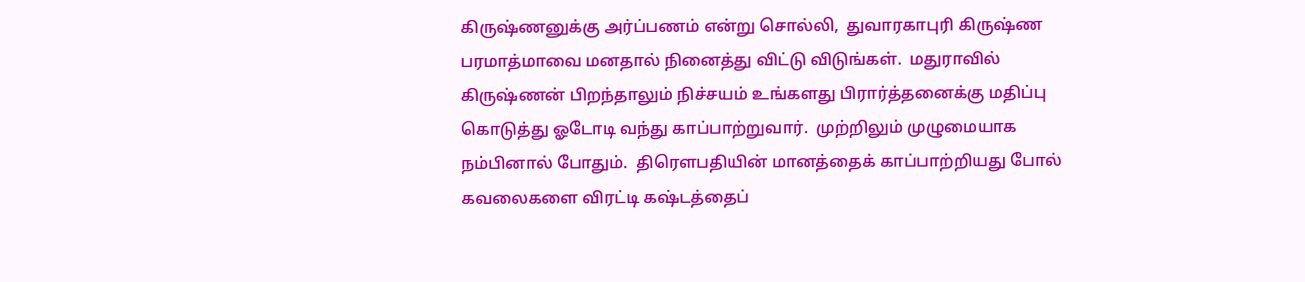கிருஷ்ணனுக்கு அர்ப்பணம் என்று சொல்லி,  துவாரகாபுரி கிருஷ்ண பரமாத்மாவை மனதால் நினைத்து விட்டு விடுங்கள்.  மதுராவில் கிருஷ்ணன் பிறந்தாலும் நிச்சயம் உங்களது பிரார்த்தனைக்கு மதிப்பு கொடுத்து ஓடோடி வந்து காப்பாற்றுவார்.  முற்றிலும் முழுமையாக நம்பினால் போதும்.  திரௌபதியின் மானத்தைக் காப்பாற்றியது போல் கவலைகளை விரட்டி கஷ்டத்தைப்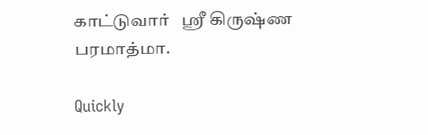காட்டுவார்   ஸ்ரீ கிருஷ்ண பரமாத்மா.

Quickly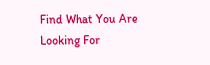Find What You Are Looking For